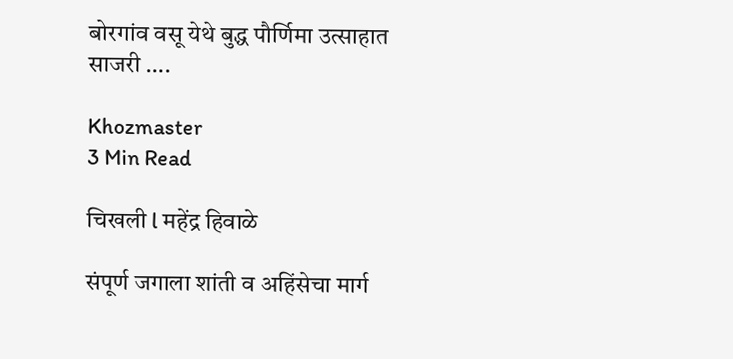बोरगांव वसू येथे बुद्ध पौर्णिमा उत्साहात साजरी ….

Khozmaster
3 Min Read

चिखली l महेंद्र हिवाळे

संपूर्ण जगाला शांती व अहिंसेचा मार्ग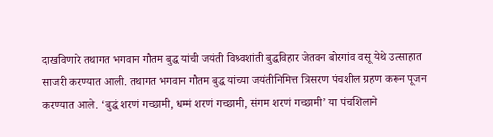दाखविणारे तथागत भगवान गौतम बुद्ध यांची जयंती विश्र्वशांती बुद्धविहार जेतवन बोरगांव वसू येथे उत्साहात साजरी करण्यात आली. तथागत भगवान गौतम बुद्ध यांच्या जयंतीनिमित्त त्रिसरण पंचशील ग्रहण करून पूजन करण्यात आले. ‘बुद्धं शरणं गच्छामी, धम्मं शरणं गच्छामी, संगम शरणं गच्छामी’ या पंचशिलाने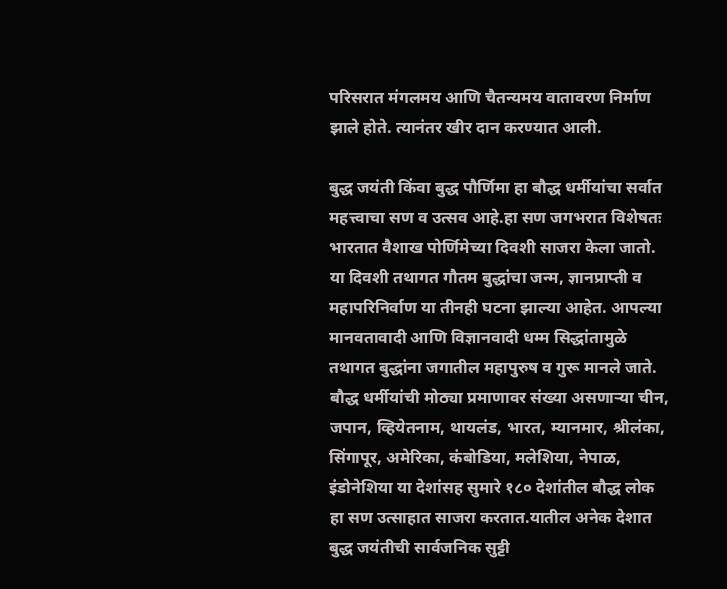परिसरात मंगलमय आणि चैतन्यमय वातावरण निर्माण झाले होते. त्यानंतर खीर दान करण्यात आली.

बुद्ध जयंती किंवा बुद्ध पौर्णिमा हा बौद्ध धर्मीयांचा सर्वात महत्त्वाचा सण व उत्सव आहे.हा सण जगभरात विशेषतः भारतात वैशाख पोर्णिमेच्या दिवशी साजरा केला जातो. या दिवशी तथागत गौतम बुद्धांचा जन्म, ज्ञानप्राप्‍ती व महापरिनिर्वाण या तीनही घटना झाल्या आहेत. आपल्या मानवतावादी आणि विज्ञानवादी धम्म सिद्धांतामुळे तथागत बुद्धांना जगातील महापुरुष व गुरू मानले जाते. बौद्ध धर्मीयांची मोठ्या प्रमाणावर संख्या असणाऱ्या चीन, जपान, व्हियेतनाम, थायलंड, भारत, म्यानमार, श्रीलंका, सिंगापूर, अमेरिका, कंबोडिया, मलेशिया, नेपाळ, इंडोनेशिया या देशांसह सुमारे १८० देशांतील बौद्ध लोक हा सण उत्साहात साजरा करतात.यातील अनेक देशात बुद्ध जयंतीची सार्वजनिक सुट्टी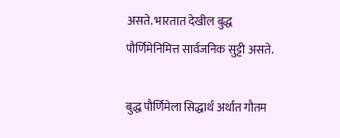असते. भारतात देखील बुद्ध पौर्णिमेनिमित्त सार्वजनिक सुट्टी असते.

बुद्ध पौर्णिमेला सिद्धार्थ अर्थात गौतम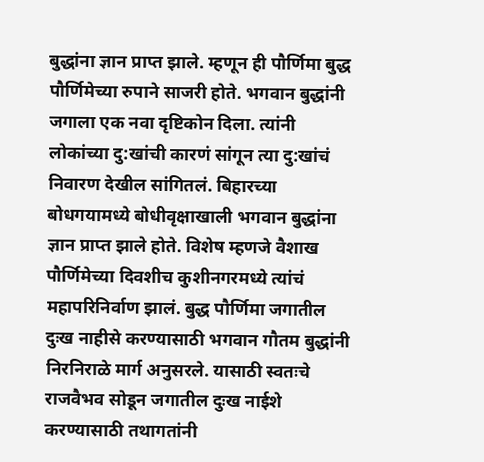बुद्धांना ज्ञान प्राप्‍त झाले. म्हणून ही पौर्णिमा बुद्ध पौर्णिमेच्या रुपाने साजरी होते. भगवान बुद्धांनी जगाला एक नवा दृष्टिकोन दिला. त्यांनी लोकांच्या दु:खांची कारणं सांगून त्या दु:खांचं निवारण देखील सांगितलं. बिहारच्या बोधगयामध्ये बोधीवृक्षाखाली भगवान बुद्धांना ज्ञान प्राप्त झाले होते. विशेष म्हणजे वैशाख पौर्णिमेच्या दिवशीच कुशीनगरमध्ये त्यांचं महापरिनिर्वाण झालं. बुद्ध पौर्णिमा जगातील दुःख नाहीसे करण्यासाठी भगवान गौतम बुद्धांनी निरनिराळे मार्ग अनुसरले. यासाठी स्वतःचे राजवैभव सोडून जगातील दुःख नाईशे करण्यासाठी तथागतांनी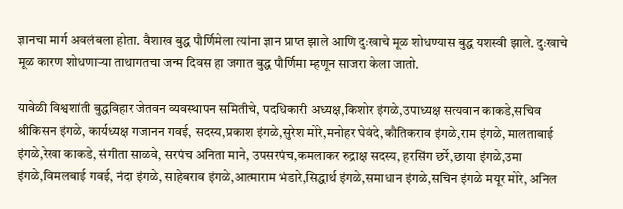ज्ञानचा मार्ग अवलंबला होता. वैशाख बुद्ध पौर्णिमेला त्यांना ज्ञान प्राप्‍त झाले आणि दुःखाचे मूळ शोधण्यास बुद्ध यशस्वी झाले. दुःखाचे मूळ कारण शोधणाऱ्या ताथागतचा जन्म दिवस हा जगात बुद्ध पौर्णिमा म्हणून साजरा केला जातो.

यावेळी विश्वशांती बुद्धविहार जेतवन व्यवस्थापन समितीचे, पदधिकारी अध्यक्ष,किशोर इंगळे,उपाध्यक्ष सत्यवान काकडे,सचिव श्रीकिसन इंगळे, कार्यध्यक्ष गजानन गवई, सदस्य,प्रकाश इंगळे,सुरेश मोरे,मनोहर घेवंदे,कौतिकराव इंगळे,राम इंगळे, मालताबाई इंगळे,रेखा काकडे, संगीता साळवे, सरपंच अनिता माने, उपसरपंच,कमलाकर रुद्राक्ष सदस्य, हरसिंग छर्रे,छाया इंगळे,उमा इंगळे,विमलबाई गवई, नंदा इंगळे, साहेबराव इंगळे,आत्माराम भंडारे,सिद्धार्थ इंगळे,समाधान इंगळे,सचिन इंगळे मयूर मोरे, अनिल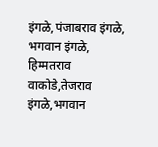इंगळे,पंजाबराव इंगळे, भगवान इंगळे, हिम्मतराव वाकोडे,तेजराव इंगळे,भगवान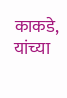काकडे, यांच्या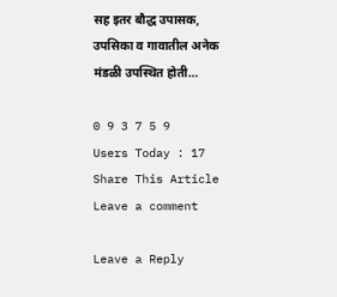सह इतर बौद्ध उपासक, उपसिका व गावातील अनेक मंडळी उपस्थित होती…

0 9 3 7 5 9
Users Today : 17
Share This Article
Leave a comment

Leave a Reply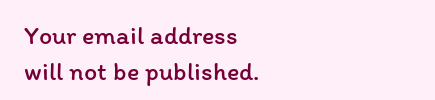Your email address will not be published.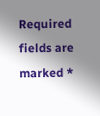Required fields are marked *